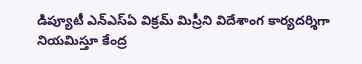డిప్యూటీ ఎన్ఎస్ఏ విక్రమ్ మిస్రీని విదేశాంగ కార్యదర్శిగా నియమిస్తూ కేంద్ర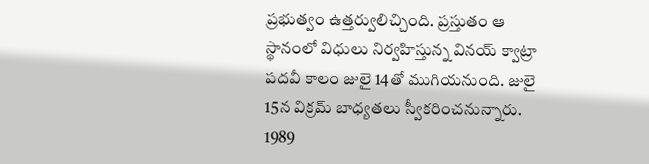ప్రభుత్వం ఉత్తర్వులిచ్చింది. ప్రస్తుతం ఆ స్థానంలో విధులు నిర్వహిస్తున్న వినయ్ క్వాట్రా పదవీ కాలం జులై 14తో ముగియనుంది. జులై 15న విక్రమ్ బాధ్యతలు స్వీకరించనున్నారు. 1989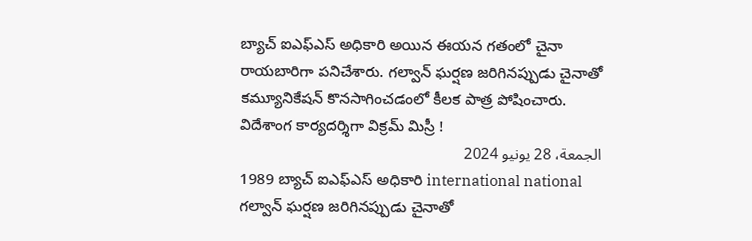బ్యాచ్ ఐఎఫ్ఎస్ అధికారి అయిన ఈయన గతంలో చైనా రాయబారిగా పనిచేశారు. గల్వాన్ ఘర్షణ జరిగినప్పుడు చైనాతో కమ్యూనికేషన్ కొనసాగించడంలో కీలక పాత్ర పోషించారు.
విదేశాంగ కార్యదర్శిగా విక్రమ్ మిస్రీ !
الجمعة، 28 يونيو 2024
1989 బ్యాచ్ ఐఎఫ్ఎస్ అధికారి international national గల్వాన్ ఘర్షణ జరిగినప్పుడు చైనాతో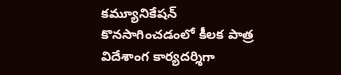కమ్యూనికేషన్ కొనసాగించడంలో కీలక పాత్ర విదేశాంగ కార్యదర్శిగా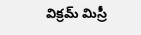విక్రమ్ మిస్రీ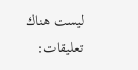ليست هناك تعليقات: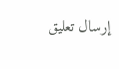إرسال تعليق